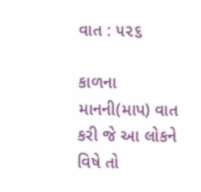વાત : ૫૨૬

કાળના માનની(માપ) વાત કરી જે આ લોકને વિષે તો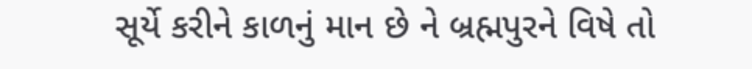સૂર્યે કરીને કાળનું માન છે ને બ્રહ્મપુરને વિષે તો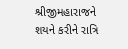શ્રીજીમહારાજને શયને કરીને રાત્રિ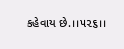કહેવાય છે.।।૫૨૬।।